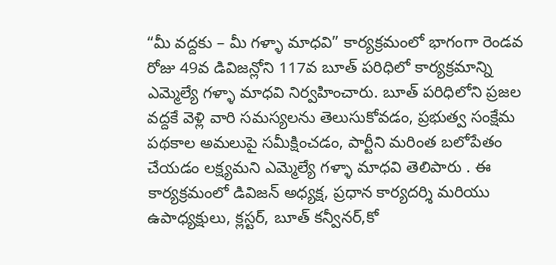“మీ వద్దకు – మీ గళ్ళా మాధవి” కార్యక్రమంలో భాగంగా రెండవ రోజు 49వ డివిజన్లోని 117వ బూత్ పరిధిలో కార్యక్రమాన్ని ఎమ్మెల్యే గళ్ళా మాధవి నిర్వహించారు. బూత్ పరిధిలోని ప్రజల వద్దకే వెళ్లి వారి సమస్యలను తెలుసుకోవడం, ప్రభుత్వ సంక్షేమ పథకాల అమలుపై సమీక్షించడం, పార్టీని మరింత బలోపేతం చేయడం లక్ష్యమని ఎమ్మెల్యే గళ్ళా మాధవి తెలిపారు . ఈ కార్యక్రమంలో డివిజన్ అధ్యక్ష, ప్రధాన కార్యదర్శి మరియు ఉపాధ్యక్షులు, క్లస్టర్, బూత్ కన్వీనర్,కో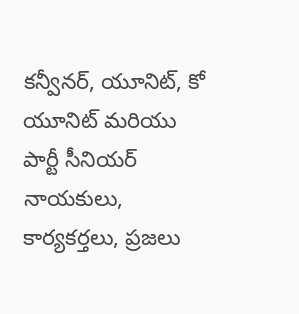కన్వీనర్, యూనిట్, కో యూనిట్ మరియు పార్టీ సీనియర్ నాయకులు, కార్యకర్తలు, ప్రజలు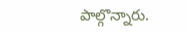పాల్గొన్నారు.